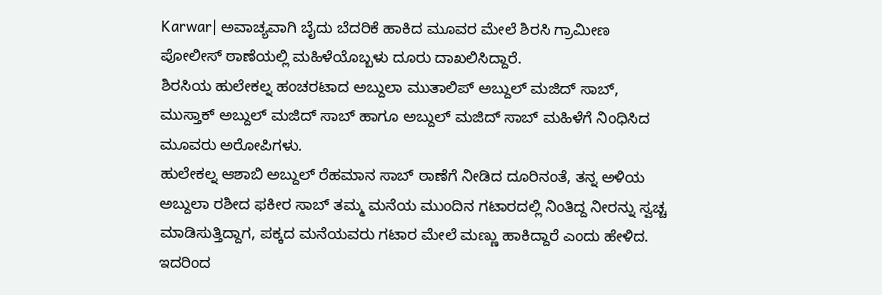Karwar| ಅವಾಚ್ಯವಾಗಿ ಬೈದು ಬೆದರಿಕೆ ಹಾಕಿದ ಮೂವರ ಮೇಲೆ ಶಿರಸಿ ಗ್ರಾಮೀಣ ಪೋಲೀಸ್ ಠಾಣೆಯಲ್ಲಿ ಮಹಿಳೆಯೊಬ್ಬಳು ದೂರು ದಾಖಲಿಸಿದ್ದಾರೆ.
ಶಿರಸಿಯ ಹುಲೇಕಲ್ನ ಹಂಚರಟಾದ ಅಬ್ದುಲಾ ಮುತಾಲಿಪ್ ಅಬ್ದುಲ್ ಮಜಿದ್ ಸಾಬ್, ಮುಸ್ತಾಕ್ ಅಬ್ದುಲ್ ಮಜಿದ್ ಸಾಬ್ ಹಾಗೂ ಅಬ್ದುಲ್ ಮಜಿದ್ ಸಾಬ್ ಮಹಿಳೆಗೆ ನಿಂಧಿಸಿದ ಮೂವರು ಅರೋಪಿಗಳು.
ಹುಲೇಕಲ್ನ ಆಶಾಬಿ ಅಬ್ದುಲ್ ರೆಹಮಾನ ಸಾಬ್ ಠಾಣೆಗೆ ನೀಡಿದ ದೂರಿನಂತೆ, ತನ್ನ ಅಳಿಯ ಅಬ್ದುಲಾ ರಶೀದ ಫಕೀರ ಸಾಬ್ ತಮ್ಮ ಮನೆಯ ಮುಂದಿನ ಗಟಾರದಲ್ಲಿ ನಿಂತಿದ್ದ ನೀರನ್ನು ಸ್ವಚ್ಚ ಮಾಡಿಸುತ್ತಿದ್ದಾಗ, ಪಕ್ಕದ ಮನೆಯವರು ಗಟಾರ ಮೇಲೆ ಮಣ್ಣು ಹಾಕಿದ್ದಾರೆ ಎಂದು ಹೇಳಿದ.
ಇದರಿಂದ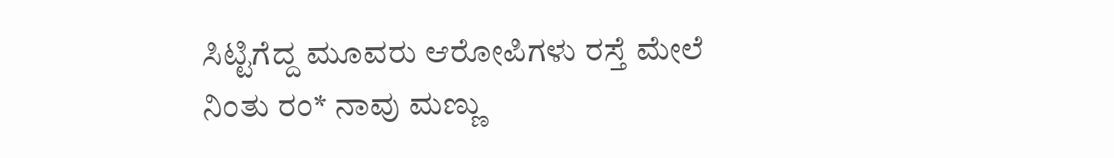ಸಿಟ್ಟಿಗೆದ್ದ ಮೂವರು ಆರೋಪಿಗಳು ರಸ್ತೆ ಮೇಲೆ ನಿಂತು ರಂ* ನಾವು ಮಣ್ಣು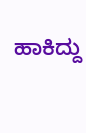ಹಾಕಿದ್ದು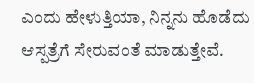ಎಂದು ಹೇಳುತ್ತಿಯಾ, ನಿನ್ನನು ಹೊಡೆದು ಆಸ್ಪತ್ರೆಗೆ ಸೇರುವಂತೆ ಮಾಡುತ್ತೇವೆ.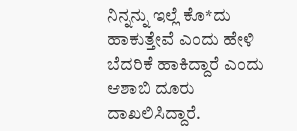ನಿನ್ನನ್ನು ಇಲ್ಲೆ ಕೊ*ದು ಹಾಕುತ್ತೇವೆ ಎಂದು ಹೇಳಿ ಬೆದರಿಕೆ ಹಾಕಿದ್ದಾರೆ ಎಂದು ಆಶಾಬಿ ದೂರು ದಾಖಲಿಸಿದ್ದಾರೆ.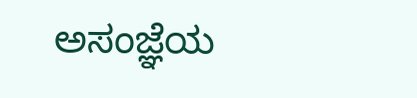ಅಸಂಜ್ಞೆಯ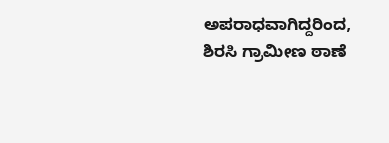ಅಪರಾಧವಾಗಿದ್ದರಿಂದ, ಶಿರಸಿ ಗ್ರಾಮೀಣ ಠಾಣೆ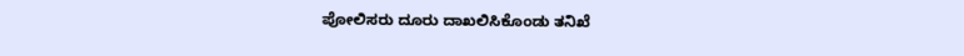ಪೋಲಿಸರು ದೂರು ದಾಖಲಿಸಿಕೊಂಡು ತನಿಖೆ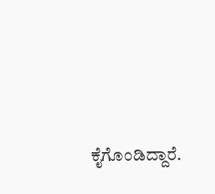ಕೈಗೊಂಡಿದ್ದಾರೆ.